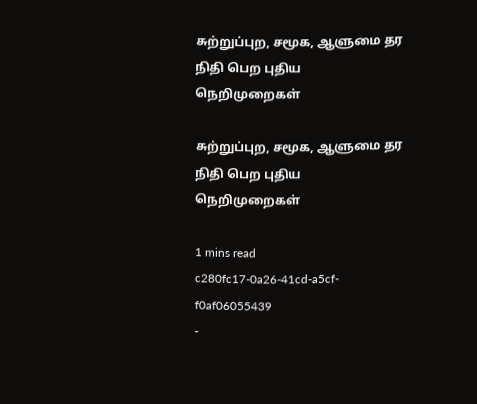சுற்றுப்புற, சமூக, ஆளுமை தர நிதி பெற புதிய நெறிமுறைகள்

சுற்றுப்புற, சமூக, ஆளுமை தர நிதி பெற புதிய நெறிமுறைகள்

1 mins read
c280fc17-0a26-41cd-a5cf-f0af06055439
-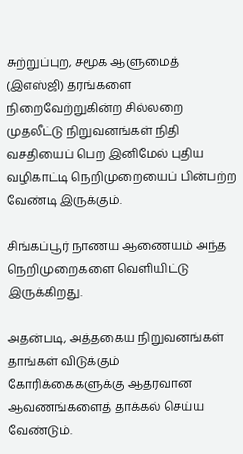சுற்றுப்புற, சமூக ஆளுமைத் (இஎஸ்ஜி) தரங்களை நிறைவேற்றுகின்ற சில்லறை முதலீட்டு நிறுவனங்கள் நிதி வசதியைப் பெற இனிமேல் புதிய வழிகாட்டி நெறிமுறையைப் பின்பற்ற வேண்டி இருக்கும்.

சிங்கப்பூர் நாணய ஆணையம் அந்த நெறிமுறைகளை வெளியிட்டு இருக்கிறது.

அதன்படி, அத்தகைய நிறுவனங்கள் தாங்கள் விடுக்கும் கோரிக்கைகளுக்கு ஆதரவான ஆவணங்களைத் தாக்கல் செய்ய வேண்டும்.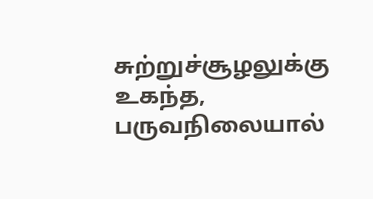சுற்றுச்சூழலுக்கு உகந்த, பருவநிலையால்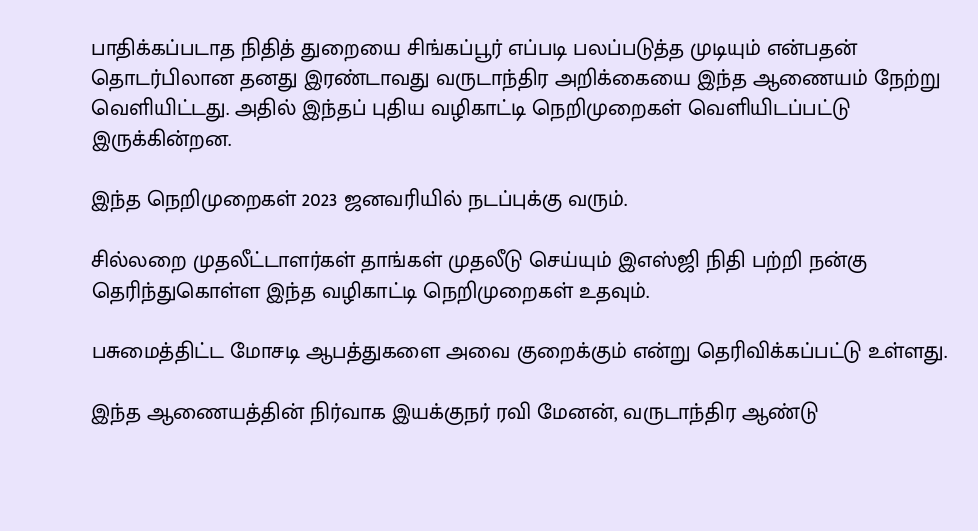பாதிக்கப்படாத நிதித் துறையை சிங்கப்பூர் எப்படி பலப்படுத்த முடியும் என்பதன் தொடர்பிலான தனது இரண்டாவது வருடாந்திர அறிக்கையை இந்த ஆணையம் நேற்று வெளியிட்டது. அதில் இந்தப் புதிய வழிகாட்டி நெறிமுறைகள் வெளியிடப்பட்டு இருக்கின்றன.

இந்த நெறிமுறைகள் 2023 ஜனவரியில் நடப்புக்கு வரும்.

சில்லறை முதலீட்டாளர்கள் தாங்கள் முதலீடு செய்யும் இஎஸ்ஜி நிதி பற்றி நன்கு தெரிந்துகொள்ள இந்த வழிகாட்டி நெறிமுறைகள் உதவும்.

பசுமைத்திட்ட மோசடி ஆபத்துகளை அவை குறைக்கும் என்று தெரிவிக்கப்பட்டு உள்ளது.

இந்த ஆணையத்தின் நிர்வாக இயக்குநர் ரவி மேனன், வருடாந்திர ஆண்டு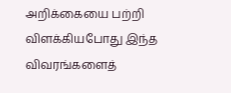அறிக்கையை பற்றி விளக்கியபோது இந்த விவரங்களைத்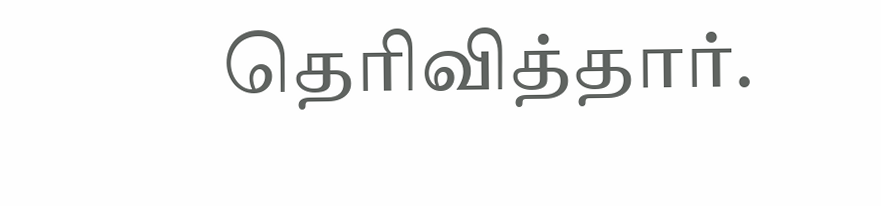தெரிவித்தார்.